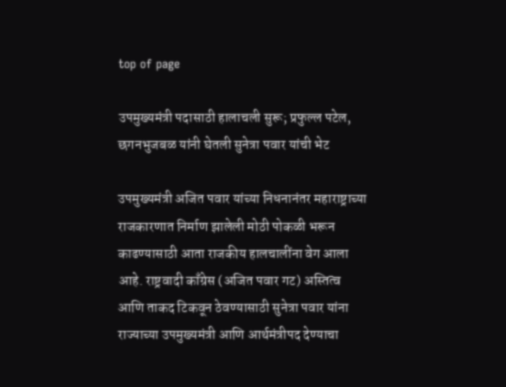top of page

उपमुख्यमंत्री पदासाठी हालाचली सुरू; प्रफुल्ल पटेल, छगनभुजबळ यांनी घेतली सुनेत्रा पवार यांची भेट

उपमुख्यमंत्री अजित पवार यांच्या निधनानंतर महाराष्ट्राच्या राजकारणात निर्माण झालेली मोठी पोकळी भरून काढण्यासाठी आता राजकीय हालचालींना वेग आला आहे. राष्ट्रवादी काँग्रेस (अजित पवार गट) अस्तित्व आणि ताकद टिकवून ठेवण्यासाठी सुनेत्रा पवार यांना राज्याच्या उपमुख्यमंत्री आणि आर्थमंत्रीपद देण्याचा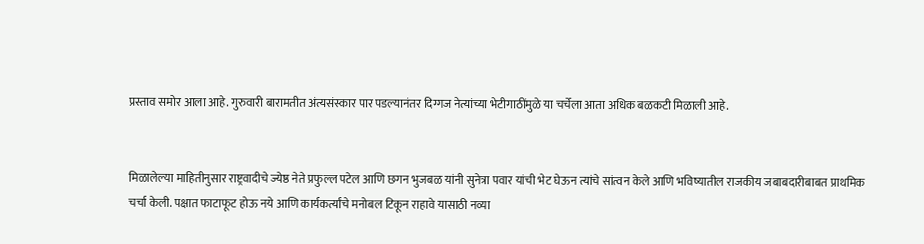प्रस्ताव समोर आला आहे. गुरुवारी बारामतीत अंत्यसंस्कार पार पडल्यानंतर दिग्गज नेत्यांच्या भेटीगाठींमुळे या चर्चेला आता अधिक बळकटी मिळाली आहे.


मिळालेल्या माहितीनुसार राष्ट्रवादीचे ज्येष्ठ नेते प्रफुल्ल पटेल आणि छगन भुजबळ यांनी सुनेत्रा पवार यांची भेट घेऊन त्यांचे सांत्वन केले आणि भविष्यातील राजकीय जबाबदारीबाबत प्राथमिक चर्चा केली. पक्षात फाटाफूट होऊ नये आणि कार्यकर्त्यांचे मनोबल टिकून राहावे यासाठी नव्या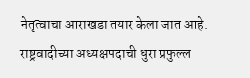नेतृत्वाचा आराखडा तयार केला जात आहे. राष्ट्रवादीच्या अध्यक्षपदाची धुरा प्रफुल्ल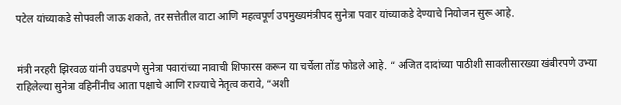पटेल यांच्याकडे सोपवली जाऊ शकते, तर सत्तेतील वाटा आणि महत्वपूर्ण उपमुख्यमंत्रीपद सुनेत्रा पवार यांच्याकडे देण्याचे नियोजन सुरू आहे.


मंत्री नरहरी झिरवळ यांनी उघडपणे सुनेत्रा पवारांच्या नावाची शिफारस करून या चर्चेला तोंड फोडले आहे. “ अजित दादांच्या पाठीशी सावलीसारख्या खंबीरपणे उभ्या राहिलेल्या सुनेत्रा वहिनींनीच आता पक्षाचे आणि राज्याचे नेतृत्व करावे, “अशी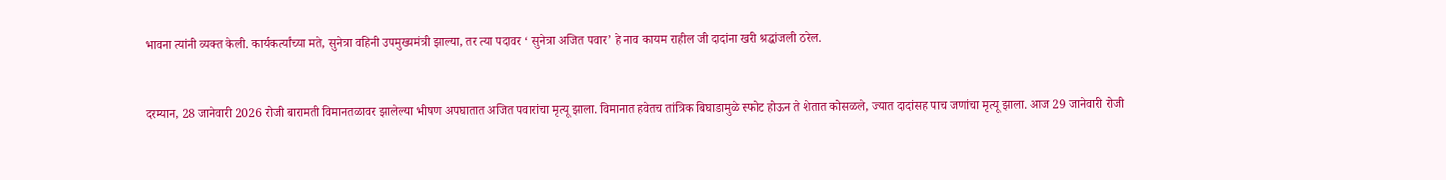भावना त्यांनी व्यक्त केली. कार्यकर्त्यांच्या मते, सुनेत्रा वहिनी उपमुख्यमंत्री झाल्या, तर त्या पदावर ‘ सुनेत्रा अजित पवार’ हे नाव कायम राहील जी दादांना खरी श्रद्धांजली ठरेल.


दरम्यान, 28 जानेवारी 2026 रोजी बारामती विमानतळावर झालेल्या भीषण अपघातात अजित पवारांचा मृत्यू झाला. विमानात हवेतच तांत्रिक बिघाडामुळे स्फोट होऊन ते शेतात कोसळले, ज्यात दादांसह पाच जणांचा मृत्यू झाला. आज 29 जानेवारी रोजी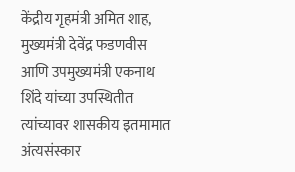केंद्रीय गृहमंत्री अमित शाह, मुख्यमंत्री देवेंद्र फडणवीस आणि उपमुख्यमंत्री एकनाथ शिंदे यांच्या उपस्थितीत त्यांच्यावर शासकीय इतमामात अंत्यसंस्कार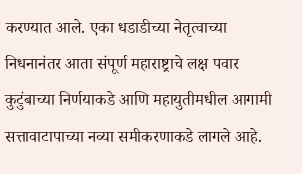करण्यात आले. एका धडाडीच्या नेतृत्वाच्या निधनानंतर आता संपूर्ण महाराष्ट्राचे लक्ष पवार कुटुंबाच्या निर्णयाकडे आणि महायुतीमधील आगामी सत्तावाटापाच्या नव्या समीकरणाकडे लागले आहे.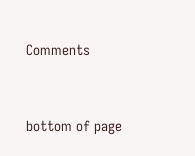Comments


bottom of page